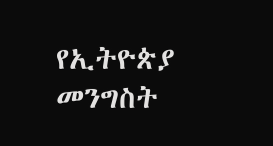የኢትዮጵያ መንግስት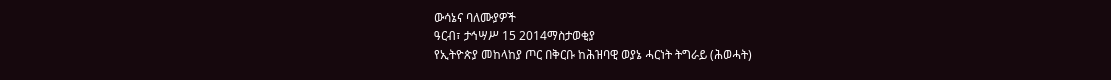ውሳኔና ባለሙያዎች
ዓርብ፣ ታኅሣሥ 15 2014ማስታወቂያ
የኢትዮጵያ መከላከያ ጦር በቅርቡ ከሕዝባዊ ወያኔ ሓርነት ትግራይ (ሕወሓት)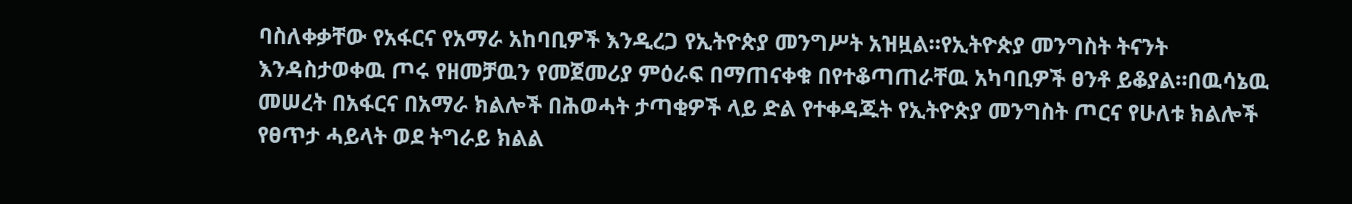ባስለቀቃቸው የአፋርና የአማራ አከባቢዎች እንዲረጋ የኢትዮጵያ መንግሥት አዝዟል።የኢትዮጵያ መንግስት ትናንት እንዳስታወቀዉ ጦሩ የዘመቻዉን የመጀመሪያ ምዕራፍ በማጠናቀቁ በየተቆጣጠራቸዉ አካባቢዎች ፀንቶ ይቆያል።በዉሳኔዉ መሠረት በአፋርና በአማራ ክልሎች በሕወሓት ታጣቂዎች ላይ ድል የተቀዳጁት የኢትዮጵያ መንግስት ጦርና የሁለቱ ክልሎች የፀጥታ ሓይላት ወደ ትግራይ ክልል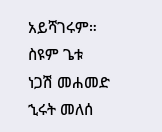አይሻገሩም።
ስዩም ጌቱ
ነጋሽ መሐመድ
ኂሩት መለሰ